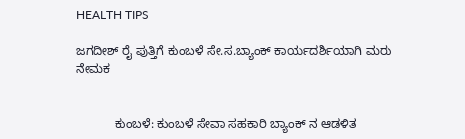HEALTH TIPS

ಜಗದೀಶ್ ರೈ ಪುತ್ತಿಗೆ ಕುಂಬಳೆ ಸೇ.ಸ.ಬ್ಯಾಂಕ್ ಕಾರ್ಯದರ್ಶಿಯಾಗಿ ಮರು ನೇಮಕ


           ಕುಂಬಳೆ: ಕುಂಬಳೆ ಸೇವಾ ಸಹಕಾರಿ ಬ್ಯಾಂಕ್ ನ ಆಡಳಿತ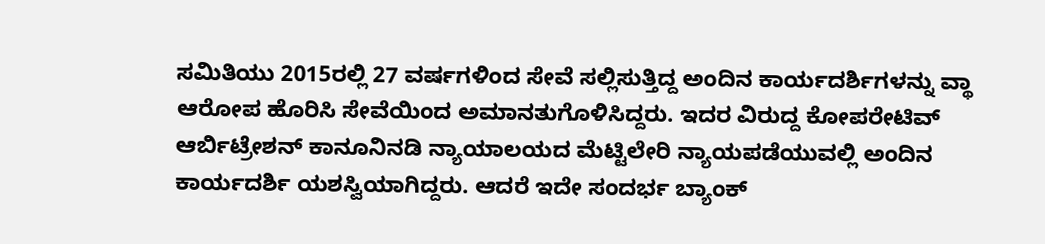ಸಮಿತಿಯು 2015ರಲ್ಲಿ 27 ವರ್ಷಗಳಿಂದ ಸೇವೆ ಸಲ್ಲಿಸುತ್ತಿದ್ದ ಅಂದಿನ ಕಾರ್ಯದರ್ಶಿಗಳನ್ನು ವ್ಥಾ ಆರೋಪ ಹೊರಿಸಿ ಸೇವೆಯಿಂದ ಅಮಾನತುಗೊಳಿಸಿದ್ದರು. ಇದರ ವಿರುದ್ದ ಕೋಪರೇಟಿವ್ ಆರ್ಬಿಟ್ರೇಶನ್ ಕಾನೂನಿನಡಿ ನ್ಯಾಯಾಲಯದ ಮೆಟ್ಟಿಲೇರಿ ನ್ಯಾಯಪಡೆಯುವಲ್ಲಿ ಅಂದಿನ ಕಾರ್ಯದರ್ಶಿ ಯಶಸ್ವಿಯಾಗಿದ್ದರು. ಆದರೆ ಇದೇ ಸಂದರ್ಭ ಬ್ಯಾಂಕ್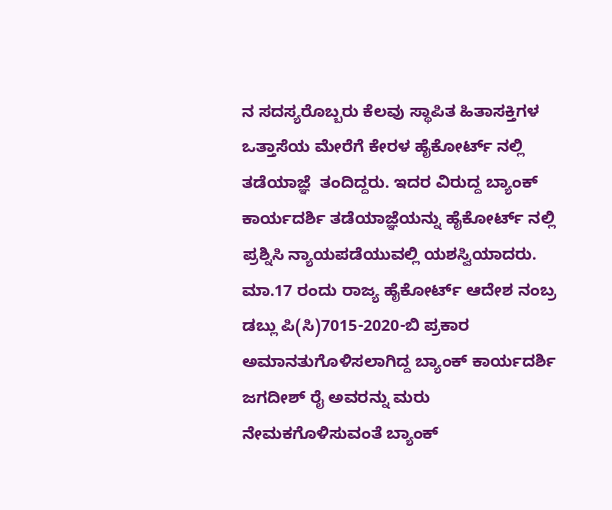ನ ಸದಸ್ಯರೊಬ್ಬರು ಕೆಲವು ಸ್ಥಾಪಿತ ಹಿತಾಸಕ್ತಿಗಳ ಒತ್ತಾಸೆಯ ಮೇರೆಗೆ ಕೇರಳ ಹೈಕೋರ್ಟ್ ನಲ್ಲಿ ತಡೆಯಾಜ್ಞೆ  ತಂದಿದ್ದರು. ಇದರ ವಿರುದ್ದ ಬ್ಯಾಂಕ್ ಕಾರ್ಯದರ್ಶಿ ತಡೆಯಾಜ್ಞೆಯನ್ನು ಹೈಕೋರ್ಟ್ ನಲ್ಲಿ ಪ್ರಶ್ನಿಸಿ ನ್ಯಾಯಪಡೆಯುವಲ್ಲಿ ಯಶಸ್ವಿಯಾದರು. ಮಾ.17 ರಂದು ರಾಜ್ಯ ಹೈಕೋರ್ಟ್ ಆದೇಶ ನಂಬ್ರ ಡಬ್ಲು ಪಿ(ಸಿ)7015-2020-ಬಿ ಪ್ರಕಾರ ಅಮಾನತುಗೊಳಿಸಲಾಗಿದ್ದ ಬ್ಯಾಂಕ್ ಕಾರ್ಯದರ್ಶಿ ಜಗದೀಶ್ ರೈ ಅವರನ್ನು ಮರು ನೇಮಕಗೊಳಿಸುವಂತೆ ಬ್ಯಾಂಕ್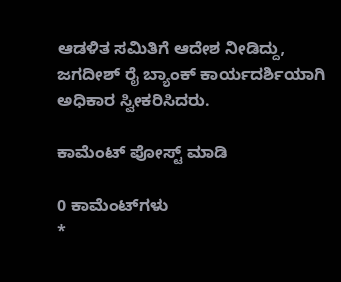ಆಡಳಿತ ಸಮಿತಿಗೆ ಆದೇಶ ನೀಡಿದ್ದು, ಜಗದೀಶ್ ರೈ ಬ್ಯಾಂಕ್ ಕಾರ್ಯದರ್ಶಿಯಾಗಿ ಅಧಿಕಾರ ಸ್ವೀಕರಿಸಿದರು.

ಕಾಮೆಂಟ್‌‌ ಪೋಸ್ಟ್‌ ಮಾಡಿ

0 ಕಾಮೆಂಟ್‌ಗಳು
*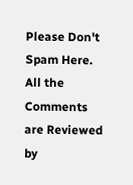Please Don't Spam Here. All the Comments are Reviewed by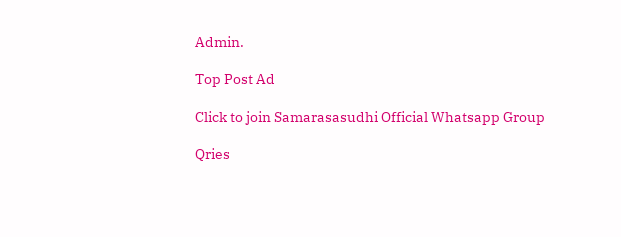Admin.

Top Post Ad

Click to join Samarasasudhi Official Whatsapp Group

Qries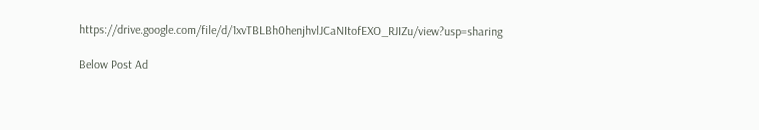https://drive.google.com/file/d/1xvTBLBh0henjhvlJCaNItofEXO_RJIZu/view?usp=sharing

Below Post Ad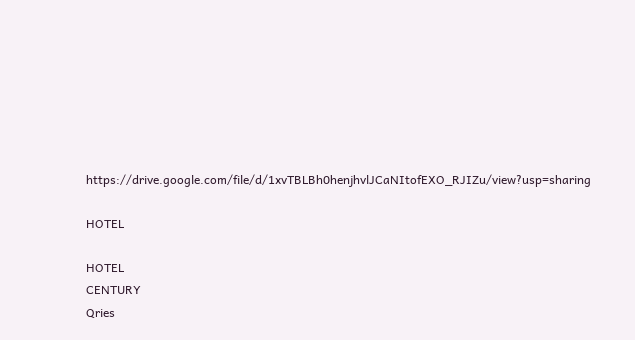https://drive.google.com/file/d/1xvTBLBh0henjhvlJCaNItofEXO_RJIZu/view?usp=sharing

HOTEL

HOTEL
CENTURY
Qries